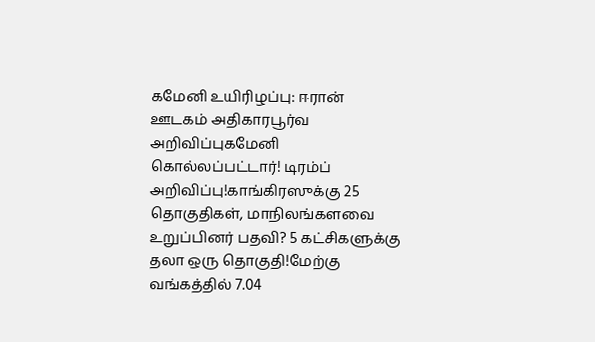கமேனி உயிரிழப்பு: ஈரான் ஊடகம் அதிகாரபூர்வ அறிவிப்புகமேனி கொல்லப்பட்டார்! டிரம்ப் அறிவிப்பு!காங்கிரஸுக்கு 25 தொகுதிகள், மாநிலங்களவை உறுப்பினர் பதவி? 5 கட்சிகளுக்கு தலா ஒரு தொகுதி!மேற்கு வங்கத்தில் 7.04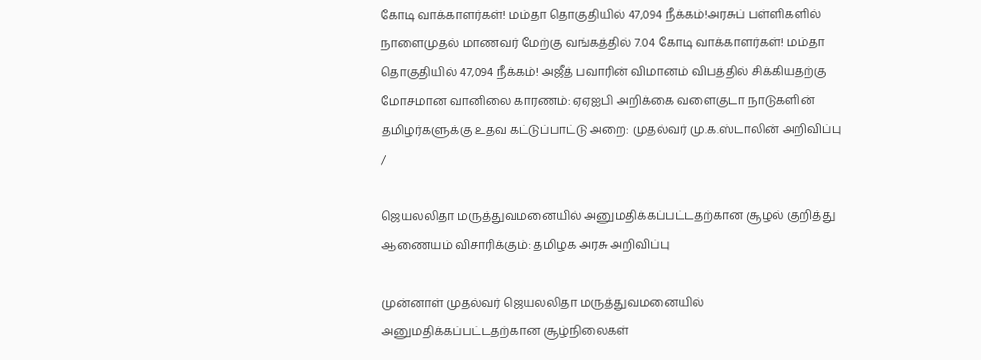கோடி வாக்காளர்கள்! மம்தா தொகுதியில் 47,094 நீக்கம்!அரசுப் பள்ளிகளில் நாளைமுதல் மாணவர் மேற்கு வங்கத்தில் 7.04 கோடி வாக்காளர்கள்! மம்தா தொகுதியில் 47,094 நீக்கம்! அஜீத் பவாரின் விமானம் விபத்தில் சிக்கியதற்கு மோசமான வானிலை காரணம்: ஏஏஐபி அறிக்கை வளைகுடா நாடுகளின் தமிழர்களுக்கு உதவ கட்டுப்பாட்டு அறை: முதல்வர் மு.க.ஸ்டாலின் அறிவிப்பு
/

ஜெயலலிதா மருத்துவமனையில் அனுமதிக்கப்பட்டதற்கான சூழல் குறித்து ஆணையம் விசாரிக்கும்: தமிழக அரசு அறிவிப்பு

முன்னாள் முதல்வர் ஜெயலலிதா மருத்துவமனையில் அனுமதிக்கப்பட்டதற்கான சூழ்நிலைகள்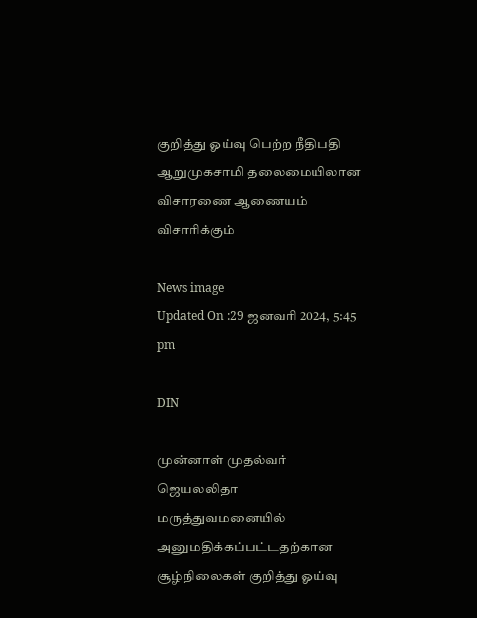குறித்து ஓய்வு பெற்ற நீதிபதி ஆறுமுகசாமி தலைமையிலான விசாரணை ஆணையம் விசாரிக்கும்

News image
Updated On :29 ஜனவரி 2024, 5:45 pm

DIN

முன்னாள் முதல்வர் ஜெயலலிதா மருத்துவமனையில் அனுமதிக்கப்பட்டதற்கான சூழ்நிலைகள் குறித்து ஓய்வு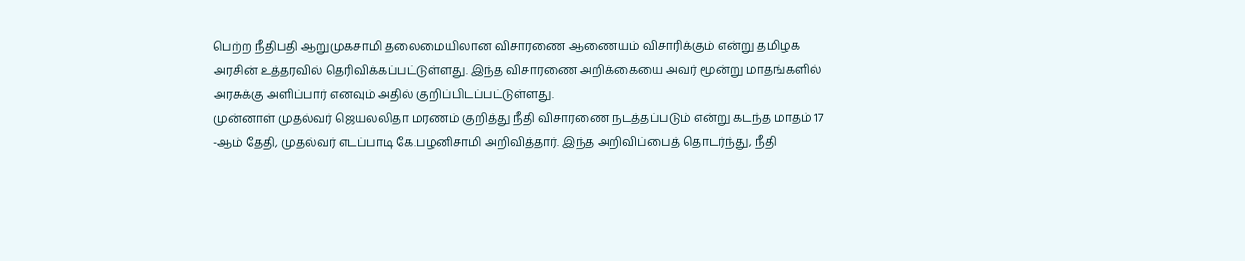பெற்ற நீதிபதி ஆறுமுகசாமி தலைமையிலான விசாரணை ஆணையம் விசாரிக்கும் என்று தமிழக அரசின் உத்தரவில் தெரிவிக்கப்பட்டுள்ளது. இந்த விசாரணை அறிக்கையை அவர் மூன்று மாதங்களில் அரசுக்கு அளிப்பார் எனவும் அதில் குறிப்பிடப்பட்டுள்ளது.
முன்னாள் முதல்வர் ஜெயலலிதா மரணம் குறித்து நீதி விசாரணை நடத்தப்படும் என்று கடந்த மாதம் 17 -ஆம் தேதி, முதல்வர் எடப்பாடி கே.பழனிசாமி அறிவித்தார். இந்த அறிவிப்பைத் தொடர்ந்து, நீதி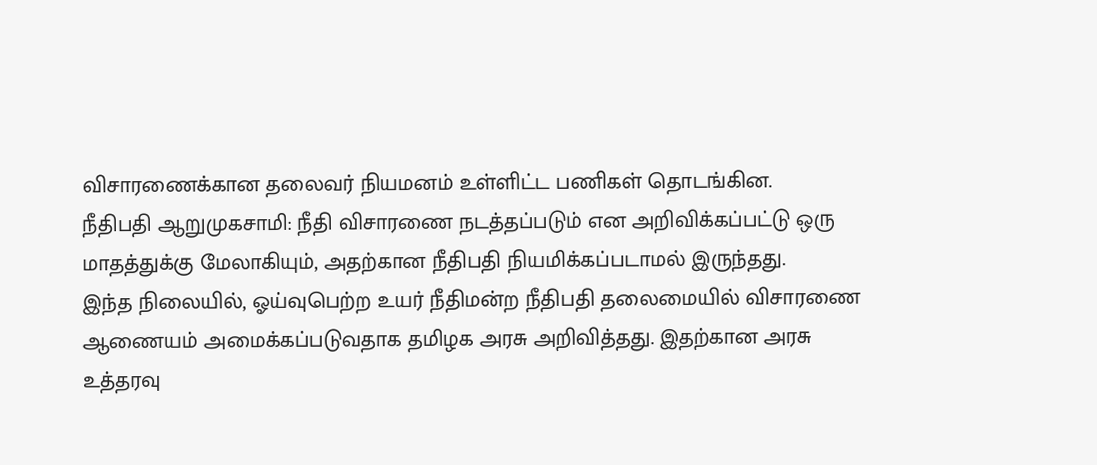விசாரணைக்கான தலைவர் நியமனம் உள்ளிட்ட பணிகள் தொடங்கின.
நீதிபதி ஆறுமுகசாமி: நீதி விசாரணை நடத்தப்படும் என அறிவிக்கப்பட்டு ஒரு மாதத்துக்கு மேலாகியும், அதற்கான நீதிபதி நியமிக்கப்படாமல் இருந்தது.
இந்த நிலையில், ஓய்வுபெற்ற உயர் நீதிமன்ற நீதிபதி தலைமையில் விசாரணை ஆணையம் அமைக்கப்படுவதாக தமிழக அரசு அறிவித்தது. இதற்கான அரசு உத்தரவு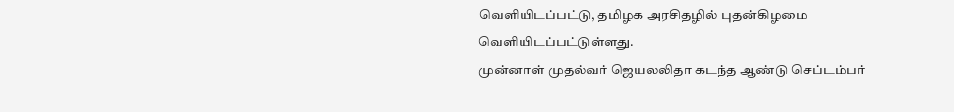வெளியிடப்பட்டு, தமிழக அரசிதழில் புதன்கிழமை வெளியிடப்பட்டுள்ளது.
முன்னாள் முதல்வர் ஜெயலலிதா கடந்த ஆண்டு செப்டம்பர்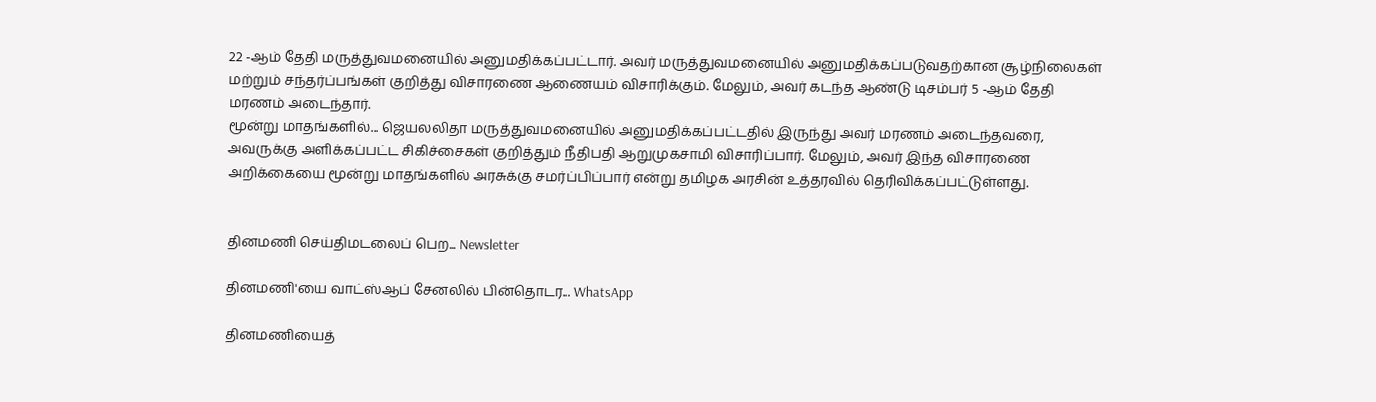22 -ஆம் தேதி மருத்துவமனையில் அனுமதிக்கப்பட்டார். அவர் மருத்துவமனையில் அனுமதிக்கப்படுவதற்கான சூழ்நிலைகள் மற்றும் சந்தர்ப்பங்கள் குறித்து விசாரணை ஆணையம் விசாரிக்கும். மேலும், அவர் கடந்த ஆண்டு டிசம்பர் 5 -ஆம் தேதி மரணம் அடைந்தார்.
மூன்று மாதங்களில்... ஜெயலலிதா மருத்துவமனையில் அனுமதிக்கப்பட்டதில் இருந்து அவர் மரணம் அடைந்தவரை, அவருக்கு அளிக்கப்பட்ட சிகிச்சைகள் குறித்தும் நீதிபதி ஆறுமுகசாமி விசாரிப்பார். மேலும், அவர் இந்த விசாரணை அறிக்கையை மூன்று மாதங்களில் அரசுக்கு சமர்ப்பிப்பார் என்று தமிழக அரசின் உத்தரவில் தெரிவிக்கப்பட்டுள்ளது.


தினமணி செய்திமடலைப் பெற... Newsletter

தினமணி'யை வாட்ஸ்ஆப் சேனலில் பின்தொடர... WhatsApp

தினமணியைத்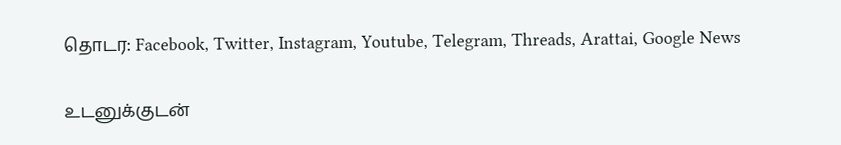தொடர: Facebook, Twitter, Instagram, Youtube, Telegram, Threads, Arattai, Google News

உடனுக்குடன்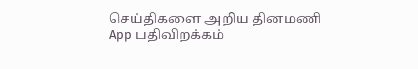செய்திகளை அறிய தினமணி App பதிவிறக்கம்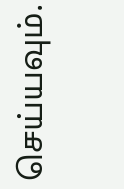செய்யவும்.